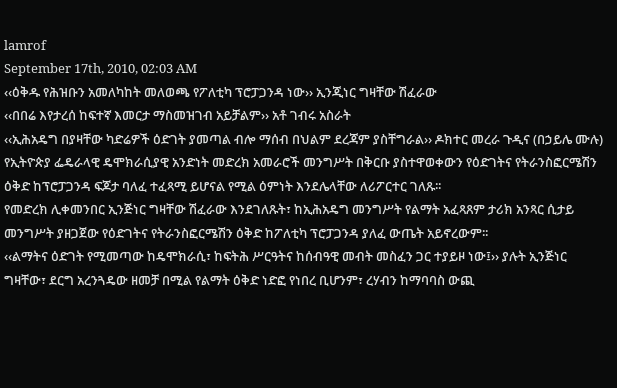lamrof
September 17th, 2010, 02:03 AM
‹‹ዕቅዱ የሕዝቡን አመለካከት መለወጫ የፖለቲካ ፕሮፓጋንዳ ነው›› ኢንጂነር ግዛቸው ሽፈራው
‹‹በበሬ እየታረሰ ከፍተኛ እመርታ ማስመዝገብ አይቻልም›› አቶ ገብሩ አስራት
‹‹ኢሕአዴግ በያዛቸው ካድሬዎች ዕድገት ያመጣል ብሎ ማሰብ በህልም ደረጃም ያስቸግራል›› ዶክተር መረራ ጉዲና (በኃይሌ ሙሉ)
የኢትዮጵያ ፌዴራላዊ ዴሞክራሲያዊ አንድነት መድረክ አመራሮች መንግሥት በቅርቡ ያስተዋወቀውን የዕድገትና የትራንስፎርሜሽን ዕቅድ ከፕሮፓጋንዳ ፍጆታ ባለፈ ተፈጻሚ ይሆናል የሚል ዕምነት እንደሌላቸው ለሪፖርተር ገለጹ፡፡
የመድረክ ሊቀመንበር ኢንጅነር ግዛቸው ሽፈራው እንደገለጹት፣ ከኢሕአዴግ መንግሥት የልማት አፈጻጸም ታሪክ አንጻር ሲታይ መንግሥት ያዘጋጀው የዕድገትና የትራንስፎርሜሽን ዕቅድ ከፖለቲካ ፕሮፓጋንዳ ያለፈ ውጤት አይኖረውም፡፡
‹‹ልማትና ዕድገት የሚመጣው ከዴሞክራሲ፣ ከፍትሕ ሥርዓትና ከሰብዓዊ መብት መስፈን ጋር ተያይዞ ነው፤›› ያሉት ኢንጅነር ግዛቸው፣ ደርግ አረንጓዴው ዘመቻ በሚል የልማት ዕቅድ ነድፎ የነበረ ቢሆንም፣ ረሃብን ከማባባስ ውጪ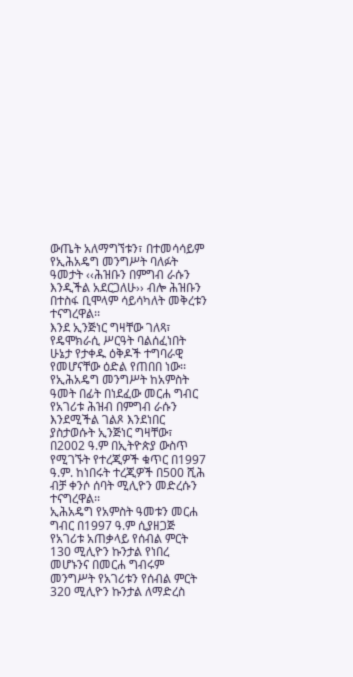ውጤት አለማግኘቱን፣ በተመሳሳይም የኢሕአዴግ መንግሥት ባለፉት ዓመታት ‹‹ሕዝቡን በምግብ ራሱን እንዲችል አደርጋለሁ›› ብሎ ሕዝቡን በተስፋ ቢሞላም ሳይሳካለት መቅረቱን ተናግረዋል፡፡
እንደ ኢንጅነር ግዛቸው ገለጻ፣ የዴሞክራሲ ሥርዓት ባልሰፈነበት ሁኔታ የታቀዱ ዕቅዶች ተግባራዊ የመሆናቸው ዕድል የጠበበ ነው፡፡ የኢሕአዴግ መንግሥት ከአምስት ዓመት በፊት በነደፈው መርሐ ግብር የአገሪቱ ሕዝብ በምግብ ራሱን እንደሚችል ገልጾ እንደነበር ያስታወሱት ኢንጅነር ግዛቸው፣ በ2002 ዓ.ም በኢትዮጵያ ውስጥ የሚገኙት የተረጂዎች ቁጥር በ1997 ዓ.ም. ከነበሩት ተረጂዎች በ500 ሺሕ ብቻ ቀንሶ ሰባት ሚሊዮን መድረሱን ተናግረዋል፡፡
ኢሕአዴግ የአምስት ዓመቱን መርሐ ግብር በ1997 ዓ.ም ሲያዘጋጅ የአገሪቱ አጠቃላይ የሰብል ምርት 130 ሚሊዮን ኩንታል የነበረ መሆኑንና በመርሐ ግብሩም መንግሥት የአገሪቱን የሰብል ምርት 320 ሚሊዮን ኩንታል ለማድረስ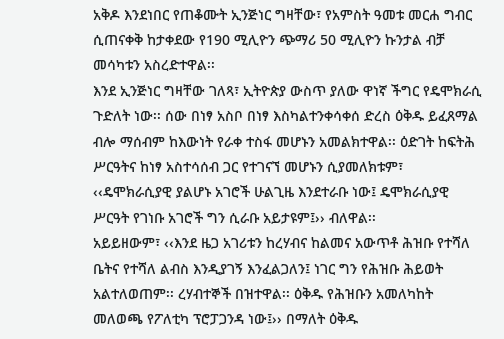አቅዶ እንደነበር የጠቆሙት ኢንጅነር ግዛቸው፣ የአምስት ዓመቱ መርሐ ግብር ሲጠናቀቅ ከታቀደው የ190 ሚሊዮን ጭማሪ 50 ሚሊዮን ኩንታል ብቻ መሳካቱን አስረድተዋል፡፡
እንደ ኢንጅነር ግዛቸው ገለጻ፣ ኢትዮጵያ ውስጥ ያለው ዋነኛ ችግር የዴሞክራሲ ጉድለት ነው፡፡ ሰው በነፃ አስቦ በነፃ እስካልተንቀሳቀሰ ድረስ ዕቅዱ ይፈጸማል ብሎ ማሰብም ከእውነት የራቀ ተስፋ መሆኑን አመልክተዋል፡፡ ዕድገት ከፍትሕ ሥርዓትና ከነፃ አስተሳሰብ ጋር የተገናኘ መሆኑን ሲያመለክቱም፣ ‹‹ዴሞክራሲያዊ ያልሆኑ አገሮች ሁልጊዜ እንደተራቡ ነው፤ ዴሞክራሲያዊ ሥርዓት የገነቡ አገሮች ግን ሲራቡ አይታዩም፤›› ብለዋል፡፡
አይይዘውም፣ ‹‹እንደ ዜጋ አገሪቱን ከረሃብና ከልመና አውጥቶ ሕዝቡ የተሻለ ቤትና የተሻለ ልብስ እንዲያገኝ እንፈልጋለን፤ ነገር ግን የሕዝቡ ሕይወት አልተለወጠም፡፡ ረሃብተኞች በዝተዋል፡፡ ዕቅዱ የሕዝቡን አመለካከት መለወጫ የፖለቲካ ፕሮፓጋንዳ ነው፤›› በማለት ዕቅዱ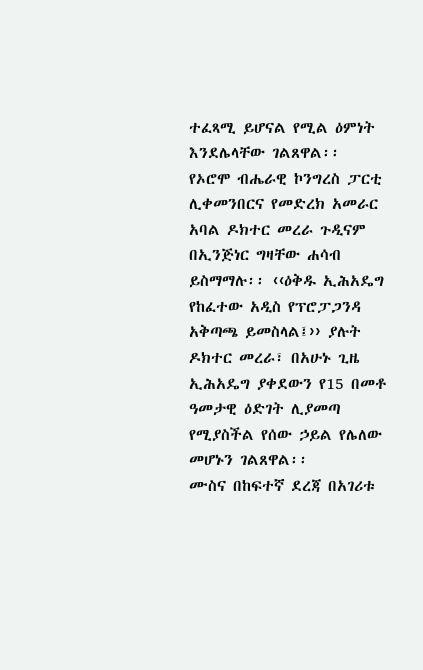ተፈጻሚ ይሆናል የሚል ዕምነት እንደሌላቸው ገልጸዋል፡፡
የኦሮሞ ብሔራዊ ኮንግረስ ፓርቲ ሊቀመንበርና የመድረክ አመራር አባል ዶክተር መረራ ጉዲናም በኢንጅነር ግዛቸው ሐሳብ ይስማማሉ፡፡ ‹‹ዕቅዱ ኢሕአዴግ የከፈተው አዲስ የፕሮፓጋንዳ አቅጣጫ ይመስላል፤›› ያሉት ዶክተር መረራ፣ በአሁኑ ጊዜ ኢሕአዴግ ያቀደውን የ15 በመቶ ዓመታዊ ዕድገት ሊያመጣ የሚያስችል የሰው ኃይል የሌለው መሆኑን ገልጸዋል፡፡
ሙስና በከፍተኛ ደረጃ በአገሪቱ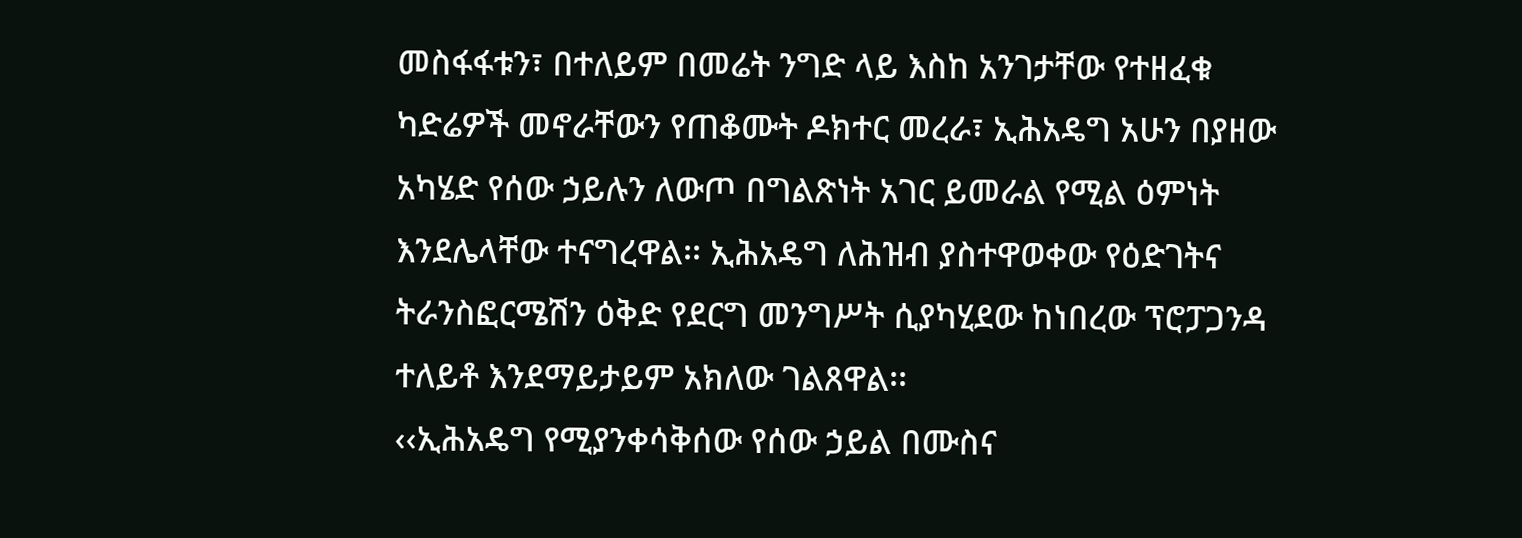መስፋፋቱን፣ በተለይም በመሬት ንግድ ላይ እስከ አንገታቸው የተዘፈቁ ካድሬዎች መኖራቸውን የጠቆሙት ዶክተር መረራ፣ ኢሕአዴግ አሁን በያዘው አካሄድ የሰው ኃይሉን ለውጦ በግልጽነት አገር ይመራል የሚል ዕምነት እንደሌላቸው ተናግረዋል፡፡ ኢሕአዴግ ለሕዝብ ያስተዋወቀው የዕድገትና ትራንስፎርሜሽን ዕቅድ የደርግ መንግሥት ሲያካሂደው ከነበረው ፕሮፓጋንዳ ተለይቶ እንደማይታይም አክለው ገልጸዋል፡፡
‹‹ኢሕአዴግ የሚያንቀሳቅሰው የሰው ኃይል በሙስና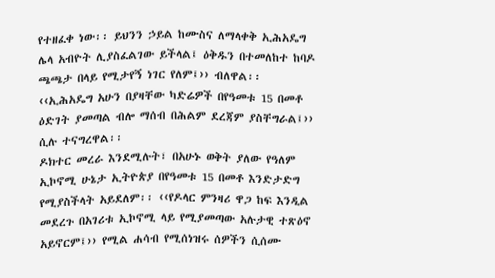የተዘፈቀ ነው፡፡ ይህንን ኃይል ከሙስና ለማላቀቅ ኢሕአዴግ ሌላ አብዮት ሊያስፈልገው ይችላል፤ ዕቅዱን በተመለከተ ከባዶ ጫጫታ በላይ የሚታየኝ ነገር የለም፤›› ብለዋል፡፡
‹‹ኢሕአዴግ አሁን በያዛቸው ካድሬዎች በየዓመቱ 15 በመቶ ዕድገት ያመጣል ብሎ ማሰብ በሕልም ደረጃም ያስቸግራል፤›› ሲሉ ተናግረዋል፡፡
ዶክተር መረራ እንደሚሉት፣ በአሁኑ ወቅት ያለው የዓለም ኢኮኖሚ ሁኔታ ኢትዮጵያ በየዓመቱ 15 በመቶ እንድታድግ የሚያስችላት አይደለም፡፡ ‹‹የዶላር ምንዛሪ ዋጋ ከፍ እንዲል መደረጉ በአገሪቱ ኢኮኖሚ ላይ የሚያመጣው አሉታዊ ተጽዕኖ አይኖርም፤›› የሚል ሐሳብ የሚሰነዝሩ ሰዎችን ሲሰሙ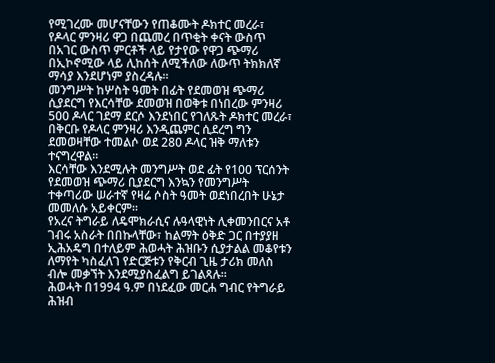የሚገረሙ መሆናቸውን የጠቆሙት ዶክተር መረራ፣ የዶላር ምንዛሪ ዋጋ በጨመረ በጥቂት ቀናት ውስጥ በአገር ውስጥ ምርቶች ላይ የታየው የዋጋ ጭማሪ በኢኮኖሚው ላይ ሊከሰት ለሚችለው ለውጥ ትክክለኛ ማሳያ እንደሆነም ያስረዳሉ፡፡
መንግሥት ከሦስት ዓመት በፊት የደመወዝ ጭማሪ ሲያደርግ የእርሳቸው ደመወዝ በወቅቱ በነበረው ምንዛሪ 500 ዶላር ገደማ ደርሶ እንደነበር የገለጹት ዶክተር መረራ፣ በቅርቡ የዶላር ምንዛሪ እንዲጨምር ሲደረግ ግን ደመወዛቸው ተመልሶ ወደ 280 ዶላር ዝቅ ማለቱን ተናግረዋል፡፡
እርሳቸው እንደሚሉት መንግሥት ወደ ፊት የ100 ፕርሰንት የደመወዝ ጭማሪ ቢያደርግ እንኳን የመንግሥት ተቀጣሪው ሠራተኛ የዛሬ ሶስት ዓመት ወደነበረበት ሁኔታ መመለሱ አይቀርም፡፡
የአረና ትግራይ ለዴሞክራሲና ሉዓላዊነት ሊቀመንበርና አቶ ገብሩ አስራት በበኩላቸው፣ ከልማት ዕቅድ ጋር በተያያዘ ኢሕአዴግ በተለይም ሕወሓት ሕዝቡን ሲያታልል መቆየቱን ለማየት ካስፈለገ የድርጅቱን የቅርብ ጊዜ ታሪክ መለስ ብሎ መቃኘት እንደሚያስፈልግ ይገልጻሉ፡፡
ሕወሓት በ1994 ዓ.ም በነደፈው መርሐ ግብር የትግራይ ሕዝብ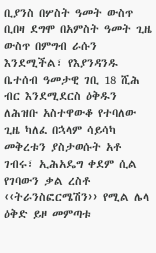ቢያንስ በሦስት ዓመት ውስጥ ቢበዛ ደግሞ በአምስት ዓመት ጊዜ ውስጥ በምግብ ራሱን እንደሚችል፣ የእያንዳንዱ ቤተሰብ ዓመታዊ ገቢ 18 ሺሕ ብር እንደሚደርስ ዕቅዱን ለሕዝቡ አስተዋውቆ የተባለው ጊዜ ካለፈ በኋላም ሳይሳካ መቅረቱን ያስታወሱት አቶ ገብሩ፣ ኢሕአዴግ ቀደም ሲል የገባውን ቃል ረስቶ ‹‹ትራንስፎርሜሽን›› የሚል ሌላ ዕቅድ ይዞ መምጣቱ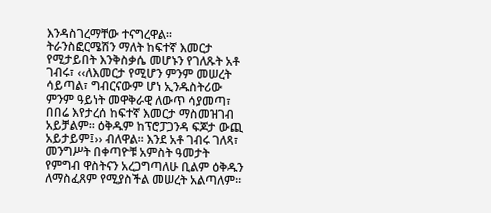እንዳስገረማቸው ተናግረዋል፡፡
ትራንስፎርሜሽን ማለት ከፍተኛ እመርታ የሚታይበት እንቅስቃሴ መሆኑን የገለጹት አቶ ገብሩ፣ ‹‹ለእመርታ የሚሆን ምንም መሠረት ሳይጣል፣ ግብርናውም ሆነ ኢንዱስትሪው ምንም ዓይነት መዋቅራዊ ለውጥ ሳያመጣ፣ በበሬ እየታረሰ ከፍተኛ እመርታ ማስመዝገብ አይቻልም፡፡ ዕቅዱም ከፕሮፓጋንዳ ፍጆታ ውጪ አይታይም፤›› ብለዋል፡፡ እንደ አቶ ገብሩ ገለጻ፣ መንግሥት በቀጣዮቹ አምስት ዓመታት የምግብ ዋስትናን አረጋግጣለሁ ቢልም ዕቅዱን ለማስፈጸም የሚያስችል መሠረት አልጣለም፡፡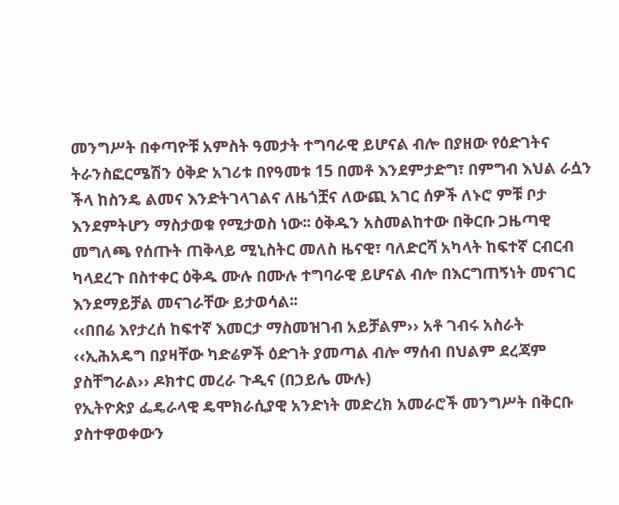መንግሥት በቀጣዮቹ አምስት ዓመታት ተግባራዊ ይሆናል ብሎ በያዘው የዕድገትና ትራንስፎርሜሽን ዕቅድ አገሪቱ በየዓመቱ 15 በመቶ እንደምታድግ፣ በምግብ እህል ራሷን ችላ ከስንዴ ልመና እንድትገላገልና ለዜጎቿና ለውጪ አገር ሰዎች ለኑሮ ምቹ ቦታ እንደምትሆን ማስታወቁ የሚታወስ ነው፡፡ ዕቅዱን አስመልከተው በቅርቡ ጋዜጣዊ መግለጫ የሰጡት ጠቅላይ ሚኒስትር መለስ ዜናዊ፣ ባለድርሻ አካላት ከፍተኛ ርብርብ ካላደረጉ በስተቀር ዕቅዱ ሙሉ በሙሉ ተግባራዊ ይሆናል ብሎ በእርግጠኝነት መናገር እንደማይቻል መናገራቸው ይታወሳል፡፡
‹‹በበሬ እየታረሰ ከፍተኛ እመርታ ማስመዝገብ አይቻልም›› አቶ ገብሩ አስራት
‹‹ኢሕአዴግ በያዛቸው ካድሬዎች ዕድገት ያመጣል ብሎ ማሰብ በህልም ደረጃም ያስቸግራል›› ዶክተር መረራ ጉዲና (በኃይሌ ሙሉ)
የኢትዮጵያ ፌዴራላዊ ዴሞክራሲያዊ አንድነት መድረክ አመራሮች መንግሥት በቅርቡ ያስተዋወቀውን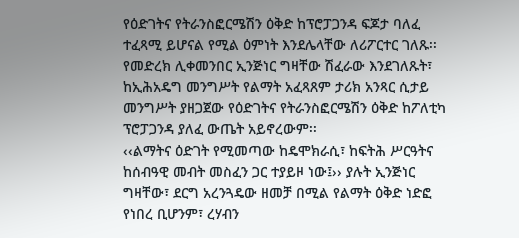የዕድገትና የትራንስፎርሜሽን ዕቅድ ከፕሮፓጋንዳ ፍጆታ ባለፈ ተፈጻሚ ይሆናል የሚል ዕምነት እንደሌላቸው ለሪፖርተር ገለጹ፡፡
የመድረክ ሊቀመንበር ኢንጅነር ግዛቸው ሽፈራው እንደገለጹት፣ ከኢሕአዴግ መንግሥት የልማት አፈጻጸም ታሪክ አንጻር ሲታይ መንግሥት ያዘጋጀው የዕድገትና የትራንስፎርሜሽን ዕቅድ ከፖለቲካ ፕሮፓጋንዳ ያለፈ ውጤት አይኖረውም፡፡
‹‹ልማትና ዕድገት የሚመጣው ከዴሞክራሲ፣ ከፍትሕ ሥርዓትና ከሰብዓዊ መብት መስፈን ጋር ተያይዞ ነው፤›› ያሉት ኢንጅነር ግዛቸው፣ ደርግ አረንጓዴው ዘመቻ በሚል የልማት ዕቅድ ነድፎ የነበረ ቢሆንም፣ ረሃብን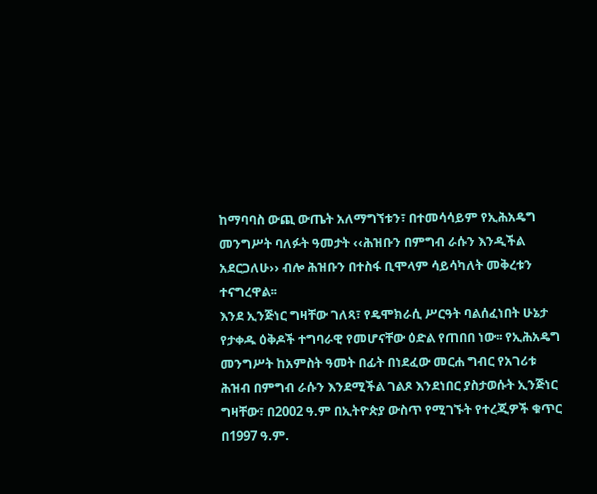ከማባባስ ውጪ ውጤት አለማግኘቱን፣ በተመሳሳይም የኢሕአዴግ መንግሥት ባለፉት ዓመታት ‹‹ሕዝቡን በምግብ ራሱን እንዲችል አደርጋለሁ›› ብሎ ሕዝቡን በተስፋ ቢሞላም ሳይሳካለት መቅረቱን ተናግረዋል፡፡
እንደ ኢንጅነር ግዛቸው ገለጻ፣ የዴሞክራሲ ሥርዓት ባልሰፈነበት ሁኔታ የታቀዱ ዕቅዶች ተግባራዊ የመሆናቸው ዕድል የጠበበ ነው፡፡ የኢሕአዴግ መንግሥት ከአምስት ዓመት በፊት በነደፈው መርሐ ግብር የአገሪቱ ሕዝብ በምግብ ራሱን እንደሚችል ገልጾ እንደነበር ያስታወሱት ኢንጅነር ግዛቸው፣ በ2002 ዓ.ም በኢትዮጵያ ውስጥ የሚገኙት የተረጂዎች ቁጥር በ1997 ዓ.ም.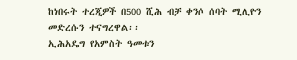ከነበሩት ተረጂዎች በ500 ሺሕ ብቻ ቀንሶ ሰባት ሚሊዮን መድረሱን ተናግረዋል፡፡
ኢሕአዴግ የአምስት ዓመቱን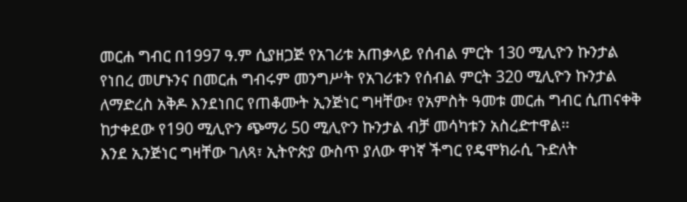መርሐ ግብር በ1997 ዓ.ም ሲያዘጋጅ የአገሪቱ አጠቃላይ የሰብል ምርት 130 ሚሊዮን ኩንታል የነበረ መሆኑንና በመርሐ ግብሩም መንግሥት የአገሪቱን የሰብል ምርት 320 ሚሊዮን ኩንታል ለማድረስ አቅዶ እንደነበር የጠቆሙት ኢንጅነር ግዛቸው፣ የአምስት ዓመቱ መርሐ ግብር ሲጠናቀቅ ከታቀደው የ190 ሚሊዮን ጭማሪ 50 ሚሊዮን ኩንታል ብቻ መሳካቱን አስረድተዋል፡፡
እንደ ኢንጅነር ግዛቸው ገለጻ፣ ኢትዮጵያ ውስጥ ያለው ዋነኛ ችግር የዴሞክራሲ ጉድለት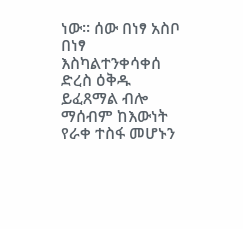ነው፡፡ ሰው በነፃ አስቦ በነፃ እስካልተንቀሳቀሰ ድረስ ዕቅዱ ይፈጸማል ብሎ ማሰብም ከእውነት የራቀ ተስፋ መሆኑን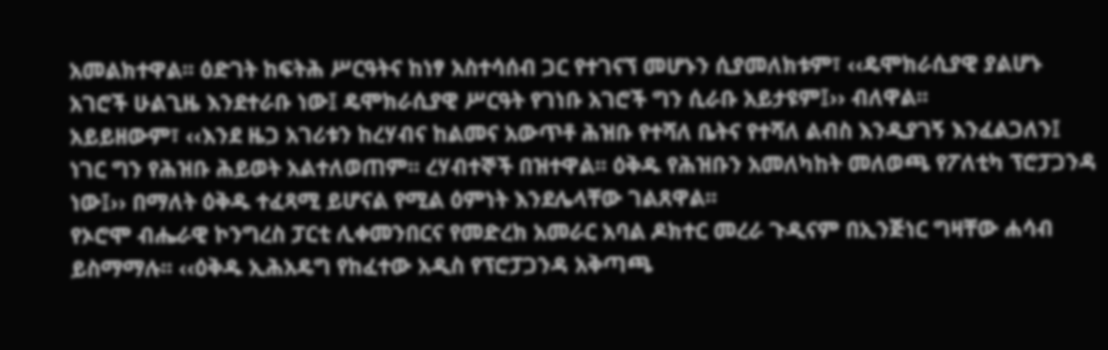አመልክተዋል፡፡ ዕድገት ከፍትሕ ሥርዓትና ከነፃ አስተሳሰብ ጋር የተገናኘ መሆኑን ሲያመለክቱም፣ ‹‹ዴሞክራሲያዊ ያልሆኑ አገሮች ሁልጊዜ እንደተራቡ ነው፤ ዴሞክራሲያዊ ሥርዓት የገነቡ አገሮች ግን ሲራቡ አይታዩም፤›› ብለዋል፡፡
አይይዘውም፣ ‹‹እንደ ዜጋ አገሪቱን ከረሃብና ከልመና አውጥቶ ሕዝቡ የተሻለ ቤትና የተሻለ ልብስ እንዲያገኝ እንፈልጋለን፤ ነገር ግን የሕዝቡ ሕይወት አልተለወጠም፡፡ ረሃብተኞች በዝተዋል፡፡ ዕቅዱ የሕዝቡን አመለካከት መለወጫ የፖለቲካ ፕሮፓጋንዳ ነው፤›› በማለት ዕቅዱ ተፈጻሚ ይሆናል የሚል ዕምነት እንደሌላቸው ገልጸዋል፡፡
የኦሮሞ ብሔራዊ ኮንግረስ ፓርቲ ሊቀመንበርና የመድረክ አመራር አባል ዶክተር መረራ ጉዲናም በኢንጅነር ግዛቸው ሐሳብ ይስማማሉ፡፡ ‹‹ዕቅዱ ኢሕአዴግ የከፈተው አዲስ የፕሮፓጋንዳ አቅጣጫ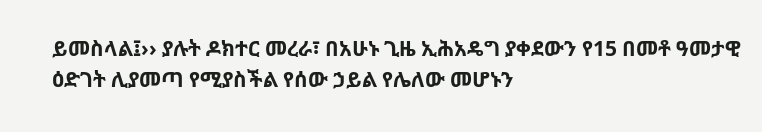ይመስላል፤›› ያሉት ዶክተር መረራ፣ በአሁኑ ጊዜ ኢሕአዴግ ያቀደውን የ15 በመቶ ዓመታዊ ዕድገት ሊያመጣ የሚያስችል የሰው ኃይል የሌለው መሆኑን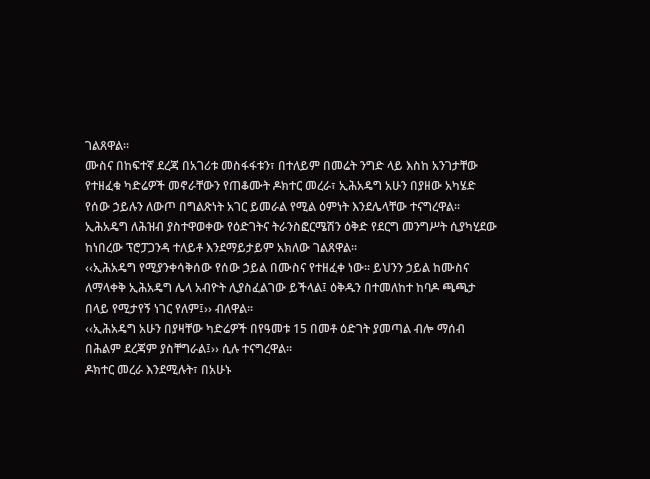ገልጸዋል፡፡
ሙስና በከፍተኛ ደረጃ በአገሪቱ መስፋፋቱን፣ በተለይም በመሬት ንግድ ላይ እስከ አንገታቸው የተዘፈቁ ካድሬዎች መኖራቸውን የጠቆሙት ዶክተር መረራ፣ ኢሕአዴግ አሁን በያዘው አካሄድ የሰው ኃይሉን ለውጦ በግልጽነት አገር ይመራል የሚል ዕምነት እንደሌላቸው ተናግረዋል፡፡ ኢሕአዴግ ለሕዝብ ያስተዋወቀው የዕድገትና ትራንስፎርሜሽን ዕቅድ የደርግ መንግሥት ሲያካሂደው ከነበረው ፕሮፓጋንዳ ተለይቶ እንደማይታይም አክለው ገልጸዋል፡፡
‹‹ኢሕአዴግ የሚያንቀሳቅሰው የሰው ኃይል በሙስና የተዘፈቀ ነው፡፡ ይህንን ኃይል ከሙስና ለማላቀቅ ኢሕአዴግ ሌላ አብዮት ሊያስፈልገው ይችላል፤ ዕቅዱን በተመለከተ ከባዶ ጫጫታ በላይ የሚታየኝ ነገር የለም፤›› ብለዋል፡፡
‹‹ኢሕአዴግ አሁን በያዛቸው ካድሬዎች በየዓመቱ 15 በመቶ ዕድገት ያመጣል ብሎ ማሰብ በሕልም ደረጃም ያስቸግራል፤›› ሲሉ ተናግረዋል፡፡
ዶክተር መረራ እንደሚሉት፣ በአሁኑ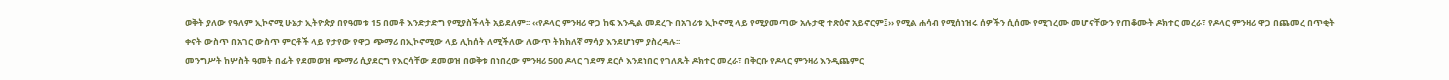ወቅት ያለው የዓለም ኢኮኖሚ ሁኔታ ኢትዮጵያ በየዓመቱ 15 በመቶ እንድታድግ የሚያስችላት አይደለም፡፡ ‹‹የዶላር ምንዛሪ ዋጋ ከፍ እንዲል መደረጉ በአገሪቱ ኢኮኖሚ ላይ የሚያመጣው አሉታዊ ተጽዕኖ አይኖርም፤›› የሚል ሐሳብ የሚሰነዝሩ ሰዎችን ሲሰሙ የሚገረሙ መሆናቸውን የጠቆሙት ዶክተር መረራ፣ የዶላር ምንዛሪ ዋጋ በጨመረ በጥቂት ቀናት ውስጥ በአገር ውስጥ ምርቶች ላይ የታየው የዋጋ ጭማሪ በኢኮኖሚው ላይ ሊከሰት ለሚችለው ለውጥ ትክክለኛ ማሳያ እንደሆነም ያስረዳሉ፡፡
መንግሥት ከሦስት ዓመት በፊት የደመወዝ ጭማሪ ሲያደርግ የእርሳቸው ደመወዝ በወቅቱ በነበረው ምንዛሪ 500 ዶላር ገደማ ደርሶ እንደነበር የገለጹት ዶክተር መረራ፣ በቅርቡ የዶላር ምንዛሪ እንዲጨምር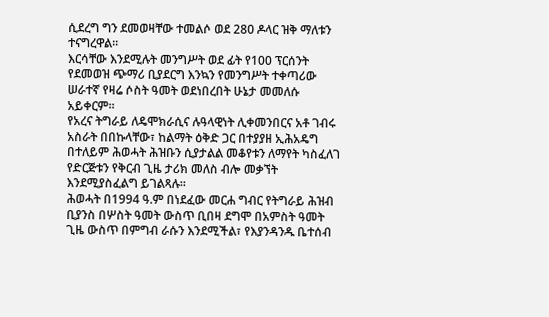ሲደረግ ግን ደመወዛቸው ተመልሶ ወደ 280 ዶላር ዝቅ ማለቱን ተናግረዋል፡፡
እርሳቸው እንደሚሉት መንግሥት ወደ ፊት የ100 ፕርሰንት የደመወዝ ጭማሪ ቢያደርግ እንኳን የመንግሥት ተቀጣሪው ሠራተኛ የዛሬ ሶስት ዓመት ወደነበረበት ሁኔታ መመለሱ አይቀርም፡፡
የአረና ትግራይ ለዴሞክራሲና ሉዓላዊነት ሊቀመንበርና አቶ ገብሩ አስራት በበኩላቸው፣ ከልማት ዕቅድ ጋር በተያያዘ ኢሕአዴግ በተለይም ሕወሓት ሕዝቡን ሲያታልል መቆየቱን ለማየት ካስፈለገ የድርጅቱን የቅርብ ጊዜ ታሪክ መለስ ብሎ መቃኘት እንደሚያስፈልግ ይገልጻሉ፡፡
ሕወሓት በ1994 ዓ.ም በነደፈው መርሐ ግብር የትግራይ ሕዝብ ቢያንስ በሦስት ዓመት ውስጥ ቢበዛ ደግሞ በአምስት ዓመት ጊዜ ውስጥ በምግብ ራሱን እንደሚችል፣ የእያንዳንዱ ቤተሰብ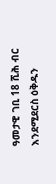ዓመታዊ ገቢ 18 ሺሕ ብር እንደሚደርስ ዕቅዱን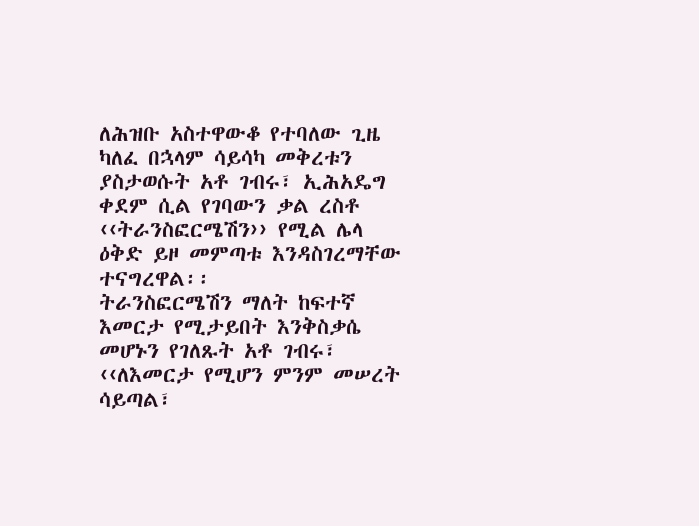ለሕዝቡ አስተዋውቆ የተባለው ጊዜ ካለፈ በኋላም ሳይሳካ መቅረቱን ያስታወሱት አቶ ገብሩ፣ ኢሕአዴግ ቀደም ሲል የገባውን ቃል ረስቶ ‹‹ትራንስፎርሜሽን›› የሚል ሌላ ዕቅድ ይዞ መምጣቱ እንዳስገረማቸው ተናግረዋል፡፡
ትራንስፎርሜሽን ማለት ከፍተኛ እመርታ የሚታይበት እንቅስቃሴ መሆኑን የገለጹት አቶ ገብሩ፣ ‹‹ለእመርታ የሚሆን ምንም መሠረት ሳይጣል፣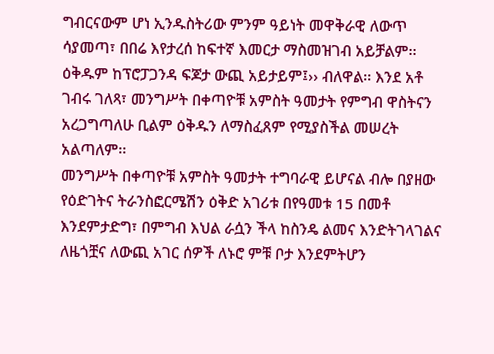ግብርናውም ሆነ ኢንዱስትሪው ምንም ዓይነት መዋቅራዊ ለውጥ ሳያመጣ፣ በበሬ እየታረሰ ከፍተኛ እመርታ ማስመዝገብ አይቻልም፡፡ ዕቅዱም ከፕሮፓጋንዳ ፍጆታ ውጪ አይታይም፤›› ብለዋል፡፡ እንደ አቶ ገብሩ ገለጻ፣ መንግሥት በቀጣዮቹ አምስት ዓመታት የምግብ ዋስትናን አረጋግጣለሁ ቢልም ዕቅዱን ለማስፈጸም የሚያስችል መሠረት አልጣለም፡፡
መንግሥት በቀጣዮቹ አምስት ዓመታት ተግባራዊ ይሆናል ብሎ በያዘው የዕድገትና ትራንስፎርሜሽን ዕቅድ አገሪቱ በየዓመቱ 15 በመቶ እንደምታድግ፣ በምግብ እህል ራሷን ችላ ከስንዴ ልመና እንድትገላገልና ለዜጎቿና ለውጪ አገር ሰዎች ለኑሮ ምቹ ቦታ እንደምትሆን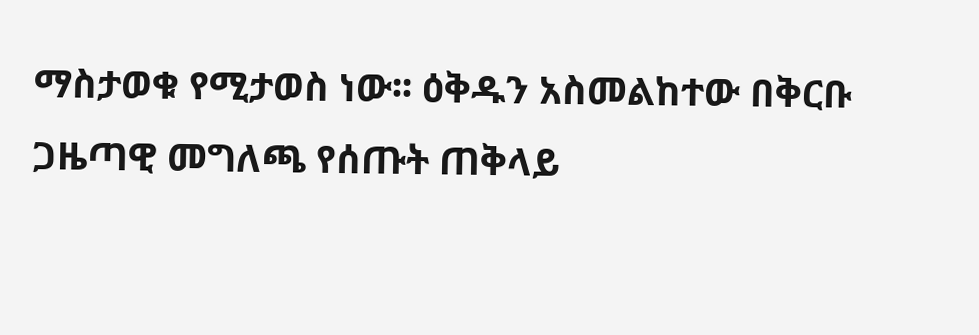ማስታወቁ የሚታወስ ነው፡፡ ዕቅዱን አስመልከተው በቅርቡ ጋዜጣዊ መግለጫ የሰጡት ጠቅላይ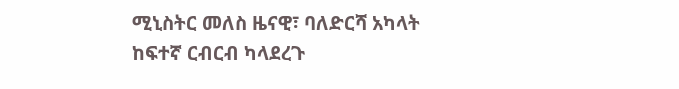ሚኒስትር መለስ ዜናዊ፣ ባለድርሻ አካላት ከፍተኛ ርብርብ ካላደረጉ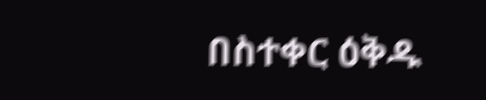በስተቀር ዕቅዱ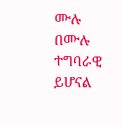ሙሉ በሙሉ ተግባራዊ ይሆናል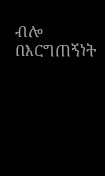ብሎ በእርግጠኝነት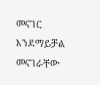መናገር እንደማይቻል መናገራቸው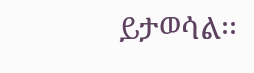ይታወሳል፡፡